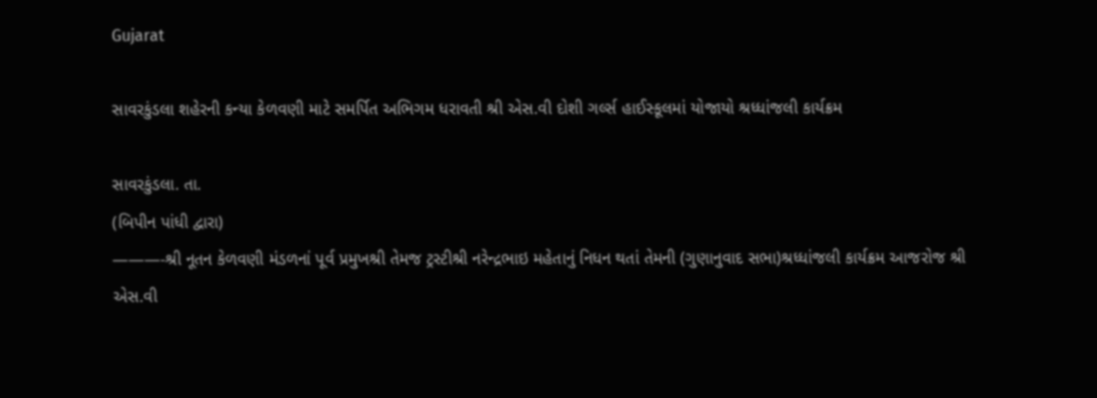Gujarat

સાવરકુંડલા શહેરની કન્યા કેળવણી માટે સમર્પિત અભિગમ ધરાવતી શ્રી એસ.વી દોશી ગર્લ્સ હાઈસ્કૂલમાં યોજાયો શ્રધ્ધાંજલી કાર્યક્રમ

સાવરકુંડલા. તા.
(બિપીન પાંધી દ્વારા)
———-શ્રી નૂતન કેળવણી મંડળનાં પૂર્વ પ્રમુખશ્રી તેમજ ટ્રસ્ટીશ્રી નરેન્દ્રભાઇ મહેતાનું નિધન થતાં તેમની (ગુણાનુવાદ સભા)શ્રધ્ધાંજલી કાર્યક્રમ આજરોજ શ્રી એસ.વી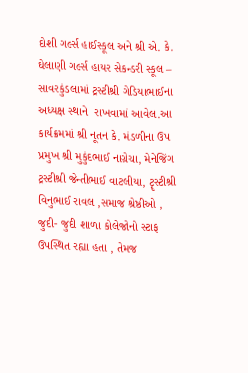દોશી ગર્લ્સ હાઈસ્કૂલ અને શ્રી એ. કે. ઘેલાણી ગર્લ્સ હાયર સેકન્ડરી સ્કૂલ – સાવરકુંડલામાં ટ્રસ્ટીશ્રી ગેડિયાભાઈના અધ્યક્ષ સ્થાને  રાખવામાં આવેલ.આ કાર્યક્રમમાં શ્રી નૂતન કે. મંડળીના ઉપ પ્રમુખ શ્રી મુકુંદભાઈ નાગ્રેચા, મેનેજિંગ ટ્રસ્ટીશ્રી જેન્તીભાઈ વાટલીયા, ટૄસ્ટીશ્રી વિનુભાઈ રાવલ ,સમાજ શ્રેષ્ઠીઓ , જુદી- જુદી શાળા કોલેજોનો સ્ટાફ ઉપસ્થિત રહ્યા હતા , તેમજ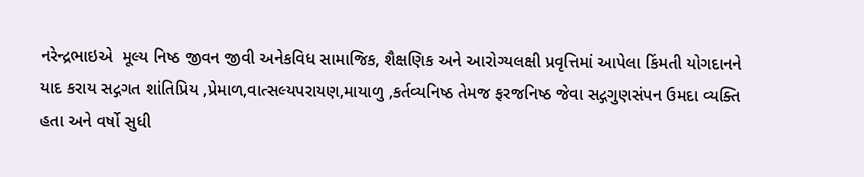નરેન્દ્રભાઇએ  મૂલ્ય નિષ્ઠ જીવન જીવી અનેકવિધ સામાજિક, શૈક્ષણિક અને આરોગ્યલક્ષી પ્રવૃત્તિમાં આપેલા કિંમતી યોગદાનને યાદ કરાય સદ્ગગત શાંતિપ્રિય ,પ્રેમાળ,વાત્સલ્યપરાયણ,માયાળુ ,કર્તવ્યનિષ્ઠ તેમજ ફરજનિષ્ઠ જેવા સદ્ગગુણસંપન ઉમદા વ્યક્તિ હતા અને વર્ષો સુધી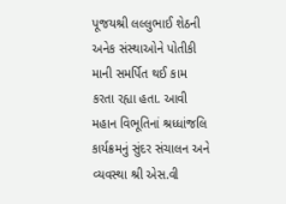પૂજયશ્રી લલ્લુભાઈ શેઠની અનેક સંસ્થાઓને પોતીકી માની સમર્પિત થઈ કામ કરતા રહ્યા હતા. આવી મહાન વિભૂતિનાં શ્રધ્ધાંજલિ કાર્યક્રમનું સુંદર સંચાલન અને વ્યવસ્થા શ્રી એસ.વી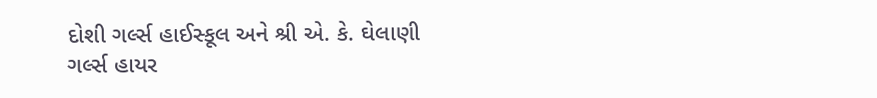દોશી ગર્લ્સ હાઈસ્કૂલ અને શ્રી એ. કે. ઘેલાણી ગર્લ્સ હાયર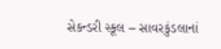સેકન્ડરી સ્કૂલ – સાવરકુંડલાનાં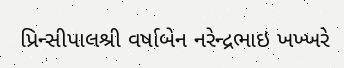પ્રિન્સીપાલશ્રી વર્ષાબેન નરેન્દ્રભાઇ ખખ્ખરે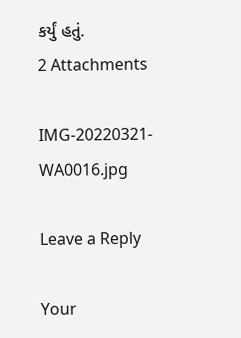કર્યું હતું.
2 Attachments

IMG-20220321-WA0016.jpg

Leave a Reply

Your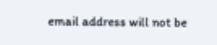email address will not be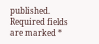published. Required fields are marked *